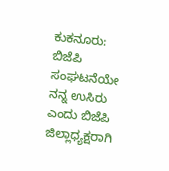ಕುಕನೂರು: ಬಿಜೆಪಿ ಸಂಘಟನೆಯೇ ನನ್ನ ಉಸಿರು ಎಂದು ಬಿಜೆಪಿ ಜಿಲ್ಲಾಧ್ಯಕ್ಷರಾಗಿ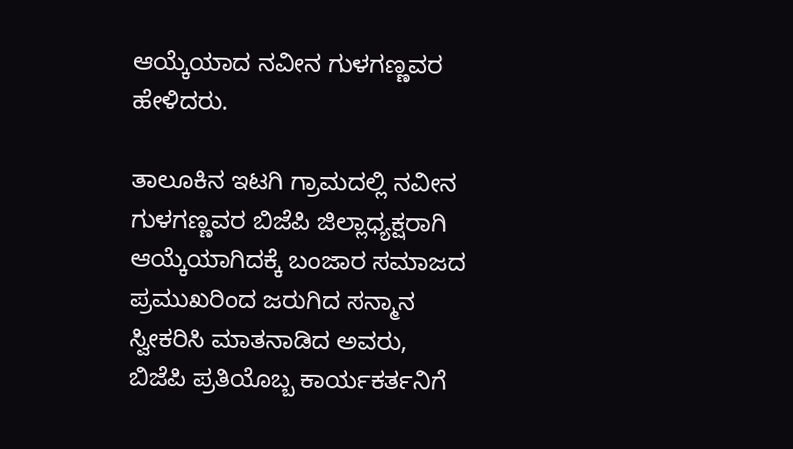ಆಯ್ಕೆಯಾದ ನವೀನ ಗುಳಗಣ್ಣವರ ಹೇಳಿದರು.

ತಾಲೂಕಿನ ಇಟಗಿ ಗ್ರಾಮದಲ್ಲಿ ನವೀನ ಗುಳಗಣ್ಣವರ ಬಿಜೆಪಿ ಜಿಲ್ಲಾಧ್ಯಕ್ಷರಾಗಿ ಆಯ್ಕೆಯಾಗಿದಕ್ಕೆ ಬಂಜಾರ ಸಮಾಜದ ಪ್ರಮುಖರಿಂದ ಜರುಗಿದ ಸನ್ಮಾನ ಸ್ವೀಕರಿಸಿ ಮಾತನಾಡಿದ ಅವರು, ಬಿಜೆಪಿ ಪ್ರತಿಯೊಬ್ಬ ಕಾರ್ಯಕರ್ತನಿಗೆ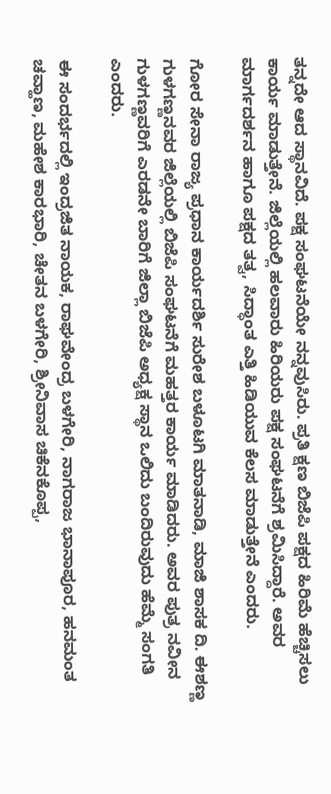ತನ್ನದೇ ಆದ ಸ್ಥಾನವಿದೆ. ಪಕ್ಷ ಸಂಘಟನೆಯೇ ನನ್ನವುಸಿರು. ಪ್ರತಿ ಕ್ಷಣ ಬಿಜೆಪಿ ಪಕ್ಷದ ಹಿರಿಮೆ ಹೆಚ್ಚಿಸಲು ಕಾರ್ಯ ಮಾಡುತ್ತೇನೆ. ಜಿಲ್ಲೆಯಲ್ಲಿ ಹಲವಾರು ಹಿರಿಯರು ಪಕ್ಷ ಸಂಘಟನೆಗೆ ಶ್ರಮಿಸಿದ್ದಾರೆ. ಅವರ ಮಾರ್ಗದರ್ಶನ ಹಾಗೂ ಪಕ್ಷದ ತತ್ವ, ಸಿದ್ಧಾಂತ ಎತ್ತಿ ಹಿಡಿಯುವ ಕೆಲಸ ಮಾಡುತ್ತೇನೆ ಎಂದರು.

ಗೋರ ಸೇನಾ ರಾಜ್ಯ ಪ್ರಧಾನ ಕಾರ್ಯದರ್ಶಿ ಸುರೇಶ ಬಳೂಟಗಿ ಮಾತನಾಡಿ, ಮಾಜಿ ಶಾಸಕ ದಿ. ಈಶಣ್ಣ ಗುಳಗಣ್ಣನವರ ಜಿಲ್ಲೆಯಲ್ಲಿ ಬಿಜೆಪಿ ಸಂಘಟನೆಗೆ ಮಹತ್ತರ ಕಾರ್ಯ ಮಾಡಿದರು. ಅವರ ಪುತ್ರ ನವೀನ ಗುಳಗಣ್ಣವರಿಗೆ ಎರಡನೇ ಬಾರಿಗೆ ಜಿಲ್ಲಾ ಬಿಜೆಪಿ ಅಧ್ಯಕ್ಷ ಸ್ಥಾನ ಒಲಿದು ಬಂದಿರುವುದು ಹೆಮ್ಮೆ ಸಂಗತಿ ಎಂದರು.

ಈ ಸಂದರ್ಭದಲ್ಲಿ ಇಂದ್ರಜಿತ ನಾಯಕ, ರಾಘವೇಂದ್ರ ಬಳಗೇರಿ, ನಾಗರಾಜ ಭಾನಾಪೂರ, ಹನಮಂತ ಚವ್ಹಾಣ, ಮಹೇಶ ಕಾರಭಾರಿ, ಚೇತನ ಬಳಗೇರಿ, ಶ್ರೀನಿವಾಸ ಚಿಕೆನಕೊಪ್ಪ,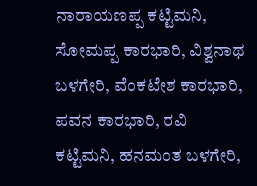ನಾರಾಯಣಪ್ಪ ಕಟ್ಟಿಮನಿ, ಸೋಮಪ್ಪ ಕಾರಭಾರಿ, ವಿಶ್ವನಾಥ ಬಳಗೇರಿ, ವೆಂಕಟೇಶ ಕಾರಭಾರಿ, ಪವನ ಕಾರಭಾರಿ, ರವಿ ಕಟ್ಟಿಮನಿ, ಹನಮಂತ ಬಳಗೇರಿ,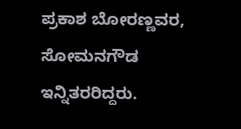ಪ್ರಕಾಶ ಬೋರಣ್ಣವರ, ಸೋಮನಗೌಡ ಇನ್ನಿತರರಿದ್ದರು.